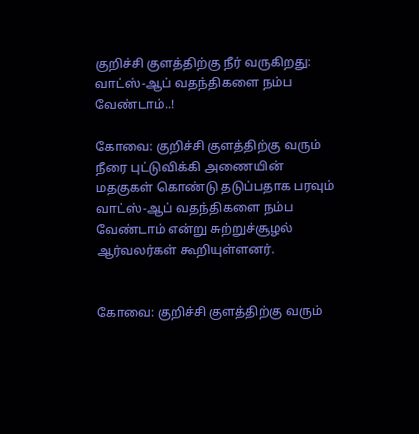குறிச்சி குளத்திற்கு நீர் வருகிறது: வாட்ஸ்-ஆப் வதந்திகளை நம்ப வேண்டாம்..!

கோவை: குறிச்சி குளத்திற்கு வரும் நீரை புட்டுவிக்கி அணையின் மதகுகள் கொண்டு தடுப்பதாக பரவும் வாட்ஸ்-ஆப் வதந்திகளை நம்ப வேண்டாம் என்று சுற்றுச்சூழல் ஆர்வலர்கள் கூறியுள்ளனர்.


கோவை: குறிச்சி குளத்திற்கு வரும்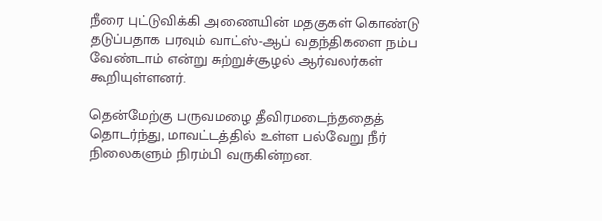நீரை புட்டுவிக்கி அணையின் மதகுகள் கொண்டு தடுப்பதாக பரவும் வாட்ஸ்-ஆப் வதந்திகளை நம்ப வேண்டாம் என்று சுற்றுச்சூழல் ஆர்வலர்கள் கூறியுள்ளனர்.

தென்மேற்கு பருவமழை தீவிரமடைந்ததைத் தொடர்ந்து, மாவட்டத்தில் உள்ள பல்வேறு நீர் நிலைகளும் நிரம்பி வருகின்றன.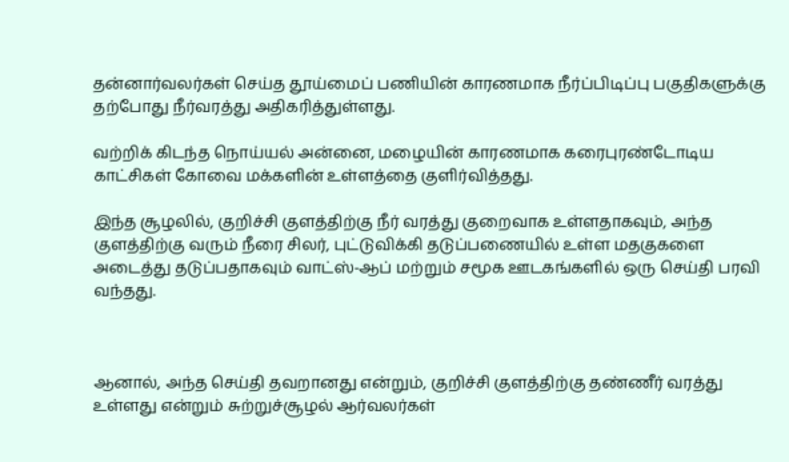தன்னார்வலர்கள் செய்த தூய்மைப் பணியின் காரணமாக நீர்ப்பிடிப்பு பகுதிகளுக்கு தற்போது நீர்வரத்து அதிகரித்துள்ளது.

வற்றிக் கிடந்த நொய்யல் அன்னை, மழையின் காரணமாக கரைபுரண்டோடிய காட்சிகள் கோவை மக்களின் உள்ளத்தை குளிர்வித்தது.

இந்த சூழலில், குறிச்சி குளத்திற்கு நீர் வரத்து குறைவாக உள்ளதாகவும், அந்த குளத்திற்கு வரும் நீரை சிலர், புட்டுவிக்கி தடுப்பணையில் உள்ள மதகுகளை அடைத்து தடுப்பதாகவும் வாட்ஸ்-ஆப் மற்றும் சமூக ஊடகங்களில் ஒரு செய்தி பரவி வந்தது.



ஆனால், அந்த செய்தி தவறானது என்றும், குறிச்சி குளத்திற்கு தண்ணீர் வரத்து உள்ளது என்றும் சுற்றுச்சூழல் ஆர்வலர்கள்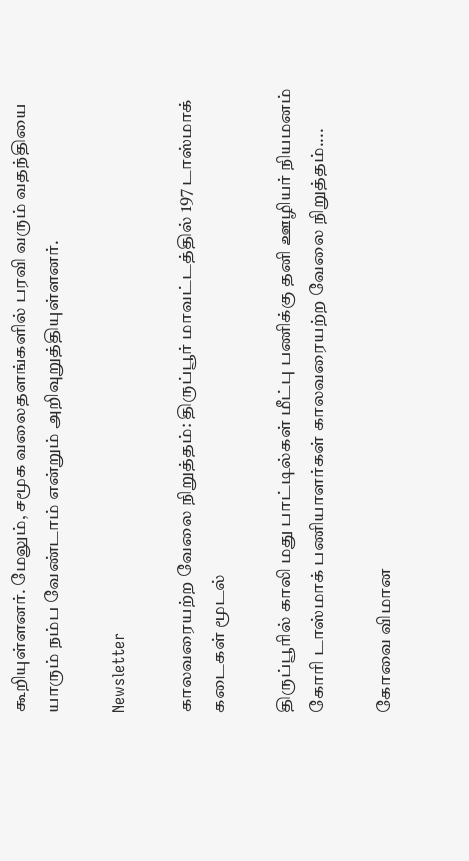கூறியுள்ளனர். மேலும், சமூக வலைதளங்களில் பரவி வரும் வதந்தியை யாரும் நம்ப வேண்டாம் என்றும் அறிவுறுத்தியுள்ளனர்.

Newsletter

காலவரையற்ற வேலை நிறுத்தம்: திருப்பூர் மாவட்டத்தில் 197 டாஸ்மாக் கடைகள் மூடல்

திருப்பூரில் காலி மது பாட்டில்கள் மீட்பு பணிக்கு தனி ஊழியர் நியமனம் கோரி டாஸ்மாக் பணியாளர்கள் காலவரையற்ற வேலை நிறுத்தம்....

கோவை விமான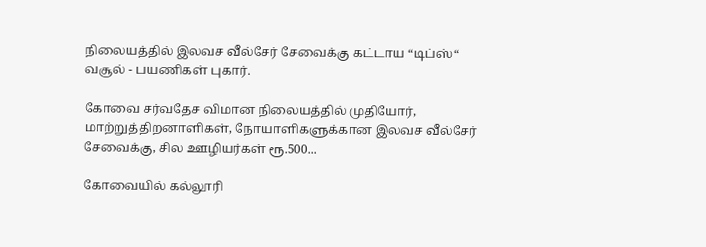நிலையத்தில் இலவச வீல்சேர் சேவைக்கு கட்டாய “டிப்ஸ்“ வசூல் - பயணிகள் புகார்.

கோவை சர்வதேச விமான நிலையத்தில் முதியோர், மாற்றுத்திறனாளிகள், நோயாளிகளுக்கான இலவச வீல்சேர் சேவைக்கு, சில ஊழியர்கள் ரூ.500...

கோவையில் கல்லூரி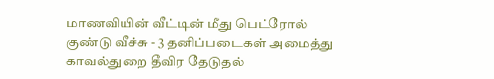மாணவியின் வீட்டின் மீது பெட்ரோல் குண்டு வீச்சு - 3 தனிப்படைகள் அமைத்து காவல்துறை தீவிர தேடுதல்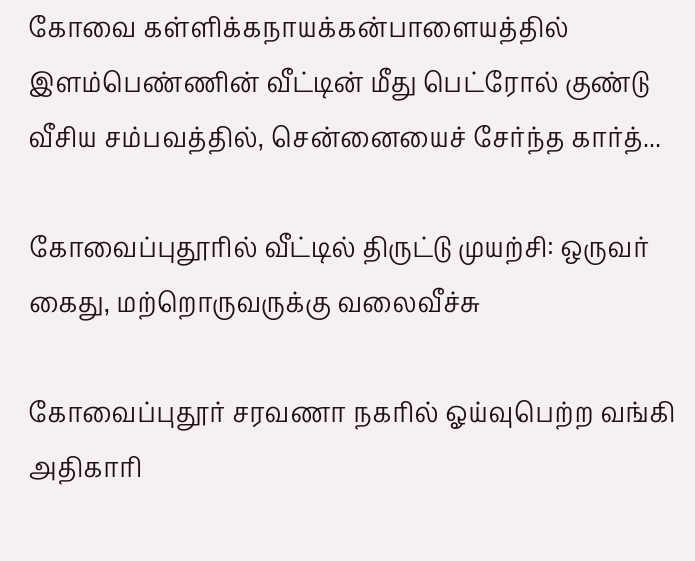கோவை கள்ளிக்கநாயக்கன்பாளையத்தில் இளம்பெண்ணின் வீட்டின் மீது பெட்ரோல் குண்டு வீசிய சம்பவத்தில், சென்னையைச் சேர்ந்த கார்த்...

கோவைப்புதூரில் வீட்டில் திருட்டு முயற்சி: ஒருவர் கைது, மற்றொருவருக்கு வலைவீச்சு

கோவைப்புதூர் சரவணா நகரில் ஓய்வுபெற்ற வங்கி அதிகாரி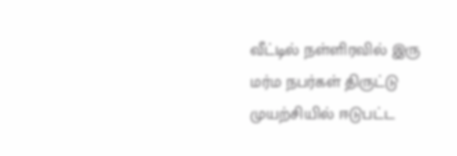வீட்டில் நள்ளிரவில் இரு மர்ம நபர்கள் திருட்டு முயற்சியில் ஈடுபட்ட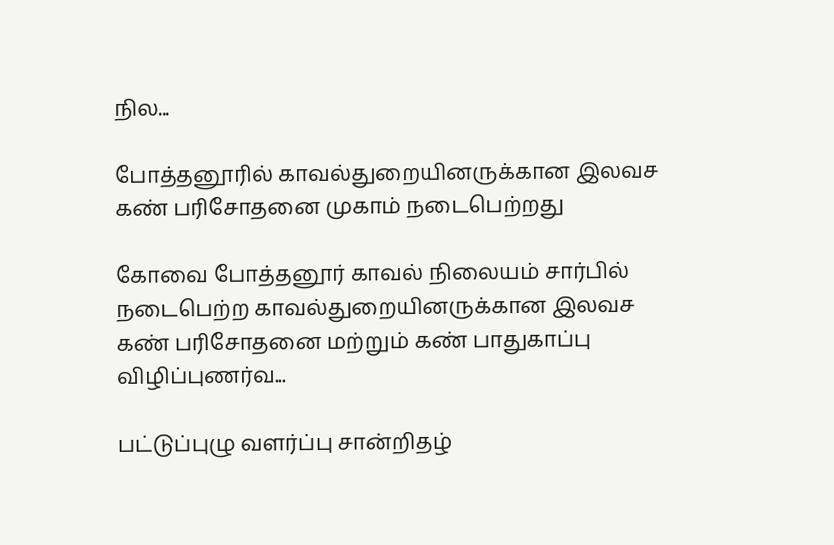நில...

போத்தனூரில் காவல்துறையினருக்கான இலவச கண் பரிசோதனை முகாம் நடைபெற்றது

கோவை போத்தனூர் காவல் நிலையம் சார்பில் நடைபெற்ற காவல்துறையினருக்கான இலவச கண் பரிசோதனை மற்றும் கண் பாதுகாப்பு விழிப்புணர்வ...

பட்டுப்புழு வளர்ப்பு சான்றிதழ்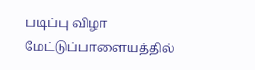படிப்பு விழா மேட்டுப்பாளையத்தில்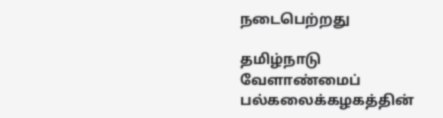நடைபெற்றது

தமிழ்நாடு வேளாண்மைப் பல்கலைக்கழகத்தின்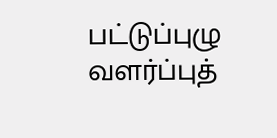பட்டுப்புழு வளர்ப்புத்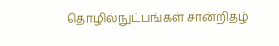தொழில்நுட்பங்கள் சான்றிதழ்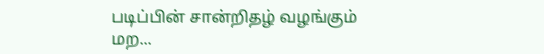படிப்பின் சான்றிதழ் வழங்கும் மற...